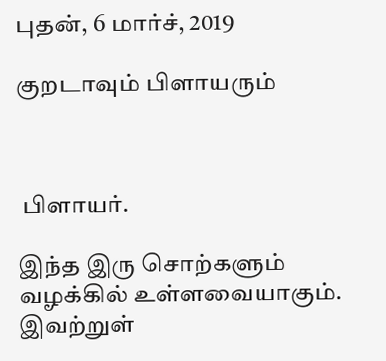புதன், 6 மார்ச், 2019

குறடாவும் பிளாயரும்



 பிளாயர்.

இந்த இரு சொற்களும் வழக்கில் உள்ளவையாகும். இவற்றுள்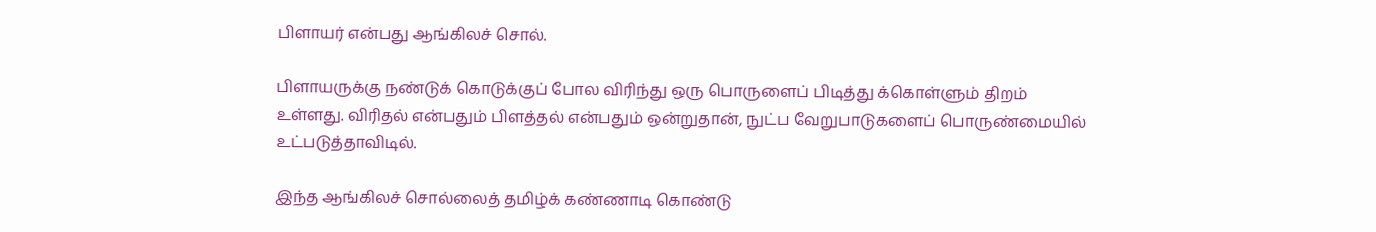பிளாயர் என்பது ஆங்கிலச் சொல்.

பிளாயருக்கு நண்டுக் கொடுக்குப் போல விரிந்து ஒரு பொருளைப் பிடித்து க்கொள்ளும் திறம் உள்ளது. விரிதல் என்பதும் பிளத்தல் என்பதும் ஒன்றுதான், நுட்ப வேறுபாடுகளைப் பொருண்மையில் உட்படுத்தாவிடில்.

இந்த ஆங்கிலச் சொல்லைத் தமிழ்க் கண்ணாடி கொண்டு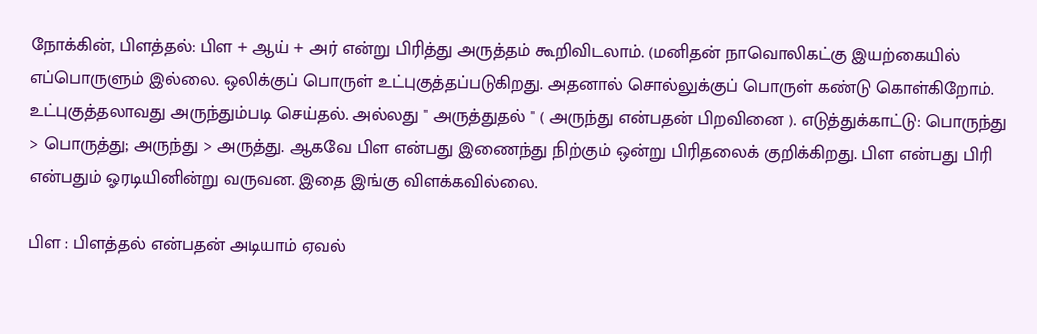நோக்கின், பிளத்தல்: பிள + ஆய் + அர் என்று பிரித்து அருத்தம் கூறிவிடலாம். (மனிதன் நாவொலிகட்கு இயற்கையில் எப்பொருளும் இல்லை. ஒலிக்குப் பொருள் உட்புகுத்தப்படுகிறது. அதனால் சொல்லுக்குப் பொருள் கண்டு கொள்கிறோம். உட்புகுத்தலாவது அருந்தும்படி செய்தல். அல்லது " அருத்துதல் " ( அருந்து என்பதன் பிறவினை ). எடுத்துக்காட்டு: பொருந்து > பொருத்து; அருந்து > அருத்து. ஆகவே பிள என்பது இணைந்து நிற்கும் ஒன்று பிரிதலைக் குறிக்கிறது. பிள என்பது பிரி என்பதும் ஓரடியினின்று வருவன. இதை இங்கு விளக்கவில்லை.

பிள : பிளத்தல் என்பதன் அடியாம் ஏவல்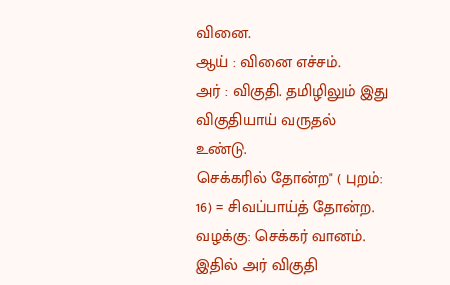வினை.
ஆய் : வினை எச்சம்.
அர் : விகுதி. தமிழிலும் இது விகுதியாய் வருதல் உண்டு.
செக்கரில் தோன்ற" ( புறம்: 16) = சிவப்பாய்த் தோன்ற.
வழக்கு: செக்கர் வானம்.
இதில் அர் விகுதி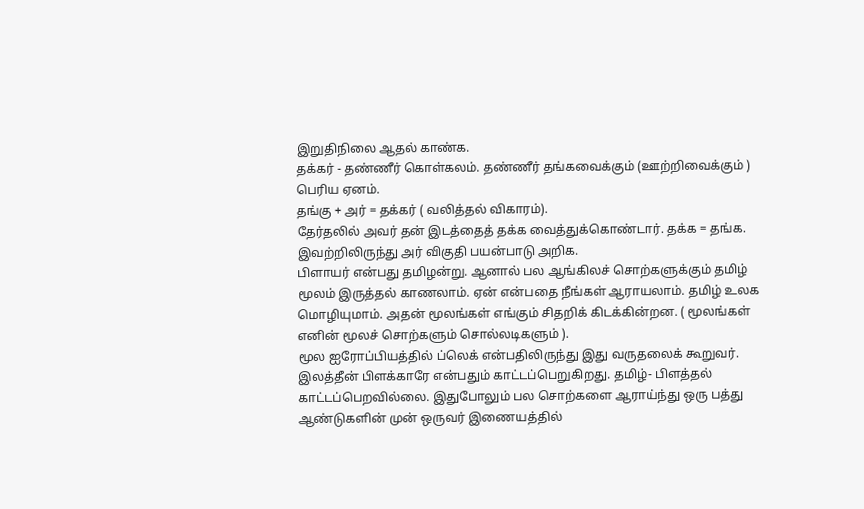இறுதிநிலை ஆதல் காண்க.
தக்கர் - தண்ணீர் கொள்கலம். தண்ணீர் தங்கவைக்கும் (ஊற்றிவைக்கும் ) பெரிய ஏனம்.
தங்கு + அர் = தக்கர் ( வலித்தல் விகாரம்).
தேர்தலில் அவர் தன் இடத்தைத் தக்க வைத்துக்கொண்டார். தக்க = தங்க.
இவற்றிலிருந்து அர் விகுதி பயன்பாடு அறிக.
பிளாயர் என்பது தமிழன்று. ஆனால் பல ஆங்கிலச் சொற்களுக்கும் தமிழ் மூலம் இருத்தல் காணலாம். ஏன் என்பதை நீங்கள் ஆராயலாம். தமிழ் உலக மொழியுமாம். அதன் மூலங்கள் எங்கும் சிதறிக் கிடக்கின்றன. ( மூலங்கள் எனின் மூலச் சொற்களும் சொல்லடிகளும் ).
மூல ஐரோப்பியத்தில் ப்லெக் என்பதிலிருந்து இது வருதலைக் கூறுவர். இலத்தீன் பிளக்காரே என்பதும் காட்டப்பெறுகிறது. தமிழ்- பிளத்தல் காட்டப்பெறவில்லை. இதுபோலும் பல சொற்களை ஆராய்ந்து ஒரு பத்து ஆண்டுகளின் முன் ஒருவர் இணையத்தில்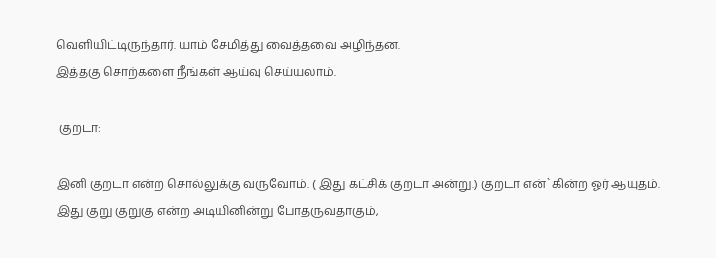வெளியிட்டிருந்தார். யாம் சேமித்து வைத்தவை அழிந்தன.
இத்தகு சொற்களை நீங்கள் ஆய்வு செய்யலாம்.

 குறடா:

இனி குறடா என்ற சொல்லுக்கு வருவோம். ( இது கட்சிக் குறடா அன்று.) குறடா என்`கின்ற ஓர் ஆயுதம். இது குறு குறுகு என்ற அடியினின்று போதருவதாகும்,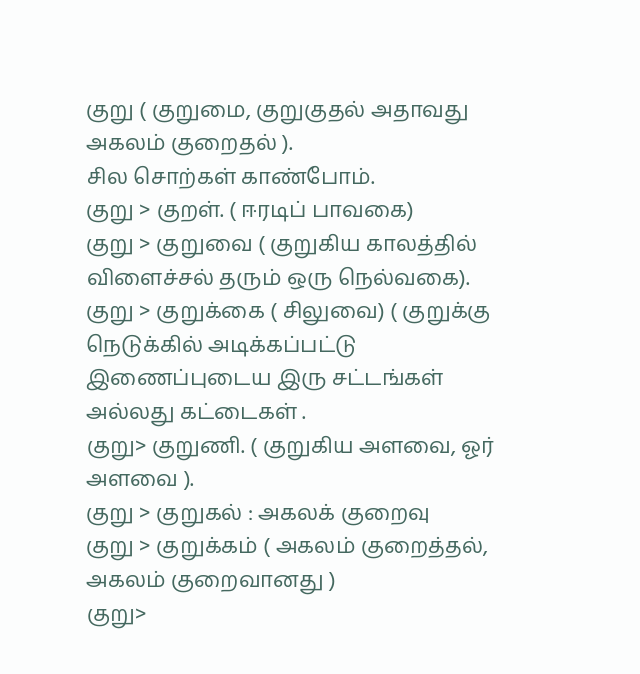குறு ( குறுமை, குறுகுதல் அதாவது அகலம் குறைதல் ).
சில சொற்கள் காண்போம்.
குறு > குறள். ( ஈரடிப் பாவகை)
குறு > குறுவை ( குறுகிய காலத்தில் விளைச்சல் தரும் ஒரு நெல்வகை).
குறு > குறுக்கை ( சிலுவை) ( குறுக்கு நெடுக்கில் அடிக்கப்பட்டு இணைப்புடைய இரு சட்டங்கள் அல்லது கட்டைகள் .
குறு> குறுணி. ( குறுகிய அளவை, ஓர் அளவை ).
குறு > குறுகல் : அகலக் குறைவு
குறு > குறுக்கம் ( அகலம் குறைத்தல், அகலம் குறைவானது )
குறு>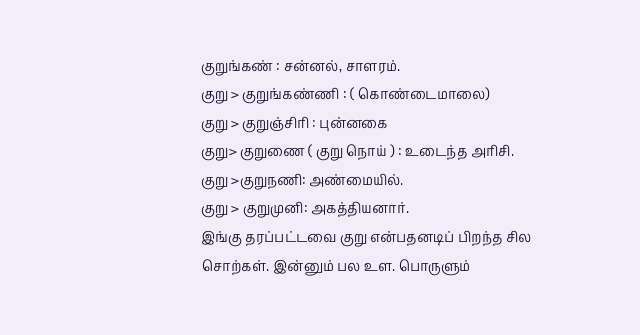குறுங்கண் : சன்னல், சாளரம்.
குறு > குறுங்கண்ணி : ( கொண்டைமாலை)
குறு > குறுஞ்சிரி : புன்னகை
குறு> குறுணை ( குறு நொய் ) : உடைந்த அரிசி.
குறு >குறுநணி: அண்மையில்.
குறு > குறுமுனி: அகத்தியனார்.
இங்கு தரப்பட்டவை குறு என்பதனடிப் பிறந்த சில சொற்கள். இன்னும் பல உள. பொருளும்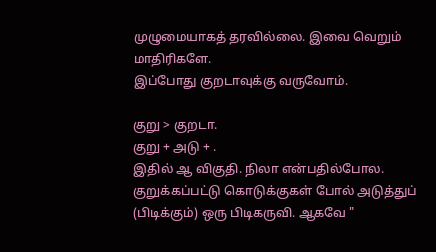முழுமையாகத் தரவில்லை. இவை வெறும் மாதிரிகளே.
இப்போது குறடாவுக்கு வருவோம்.

குறு > குறடா.
குறு + அடு + .
இதில் ஆ விகுதி. நிலா என்பதில்போல.
குறுக்கப்பட்டு கொடுக்குகள் போல் அடுத்துப் (பிடிக்கும்) ஒரு பிடிகருவி. ஆகவே "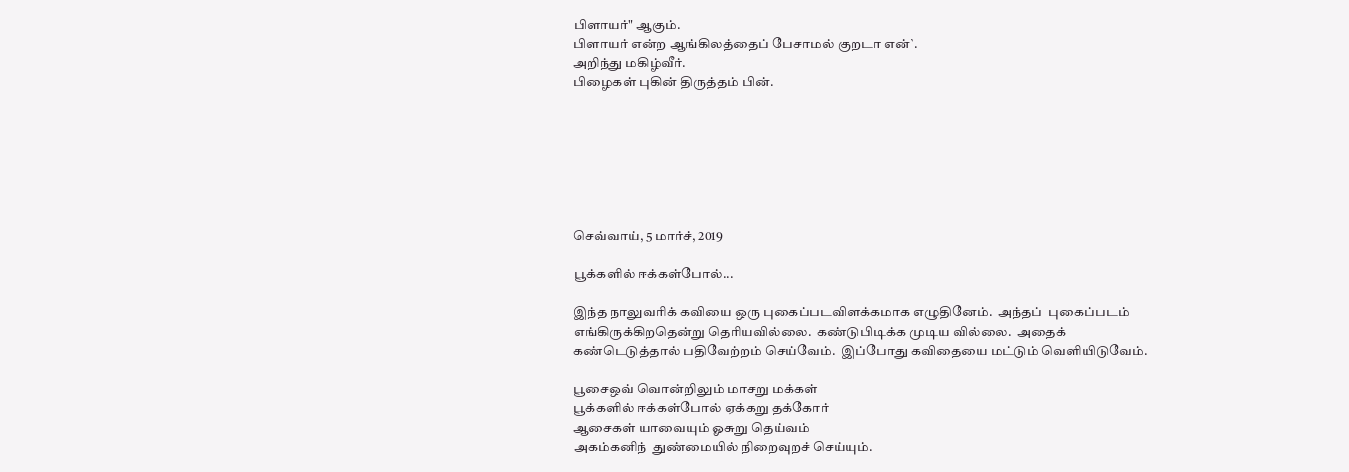பிளாயர்" ஆகும்.
பிளாயர் என்ற ஆங்கிலத்தைப் பேசாமல் குறடா என்`.
அறிந்து மகிழ்வீர்.
பிழைகள் புகின் திருத்தம் பின்.







செவ்வாய், 5 மார்ச், 2019

பூக்களில் ஈக்கள்போல்...

இந்த நாலுவரிக் கவியை ஒரு புகைப்படவிளக்கமாக எழுதினேம்.  அந்தப்  புகைப்படம் எங்கிருக்கிறதென்று தெரியவில்லை.  கண்டுபிடிக்க முடிய வில்லை.  அதைக் கண்டெடுத்தால் பதிவேற்றம் செய்வேம்.  இப்போது கவிதையை மட்டும் வெளியிடுவேம்.

பூசைஒவ் வொன்றிலும் மாசறு மக்கள்
பூக்களில் ஈக்கள்போல் ஏக்கறு தக்கோர்
ஆசைகள் யாவையும் ஓசுறு தெய்வம்
அகம்கனிந்  துண்மையில் நிறைவுறச் செய்யும்.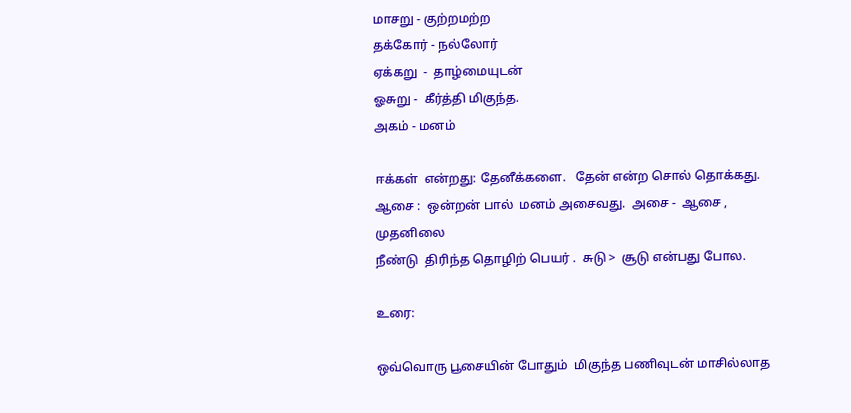மாசறு - குற்றமற்ற
தக்கோர் - நல்லோர்
ஏக்கறு  -  தாழ்மையுடன்
ஓசுறு -  கீர்த்தி மிகுந்த.
அகம் - மனம்

ஈக்கள்  என்றது: தேனீக்களை.   தேன் என்ற சொல் தொக்கது.
ஆசை :  ஒன்றன் பால்  மனம் அசைவது.  அசை -  ஆசை ,   முதனிலை
நீண்டு  திரிந்த தொழிற் பெயர் .  சுடு >  சூடு என்பது போல.

உரை:

ஒவ்வொரு பூசையின் போதும்  மிகுந்த பணிவுடன் மாசில்லாத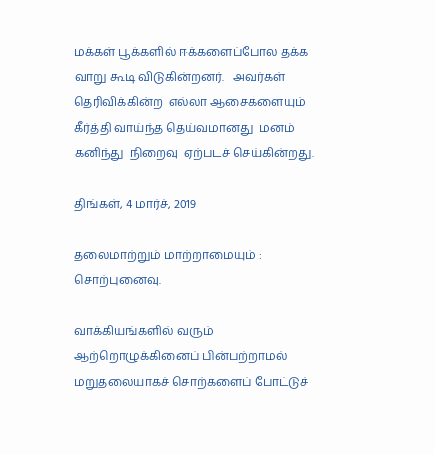மக்கள் பூக்களில் ஈக்களைப்போல தக்க வாறு கூடி விடுகின்றனர்.   அவர்கள் தெரிவிக்கின்ற  எல்லா ஆசைகளையும்  கீர்த்தி வாய்ந்த தெய்வமானது  மனம் கனிந்து  நிறைவு  ஏற்படச் செய்கின்றது.

திங்கள், 4 மார்ச், 2019

தலைமாற்றும் மாற்றாமையும் : சொற்புனைவு.

வாக்கியங்களில் வரும் ஆற்றொழுக்கினைப் பின்பற்றாமல் மறுதலையாகச் சொற்களைப் போட்டுச்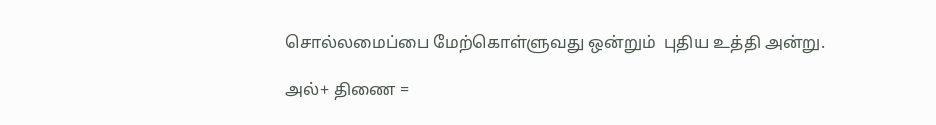சொல்லமைப்பை மேற்கொள்ளுவது ஒன்றும்  புதிய உத்தி அன்று.

அல்+ திணை =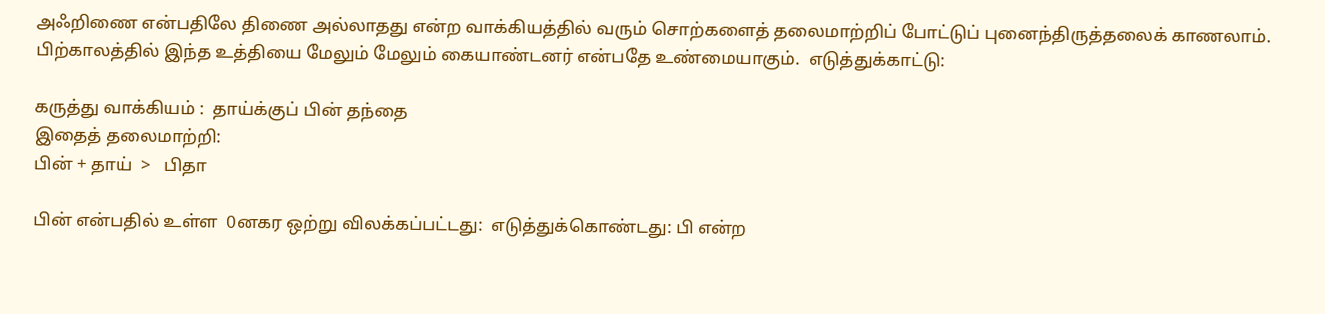அஃறிணை என்பதிலே திணை அல்லாதது என்ற வாக்கியத்தில் வரும் சொற்களைத் தலைமாற்றிப் போட்டுப் புனைந்திருத்தலைக் காணலாம். பிற்காலத்தில் இந்த உத்தியை மேலும் மேலும் கையாண்டனர் என்பதே உண்மையாகும்.  எடுத்துக்காட்டு:

கருத்து வாக்கியம் :  தாய்க்குப் பின் தந்தை
இதைத் தலைமாற்றி:
பின் + தாய்  >   பிதா

பின் என்பதில் உள்ள  0னகர ஒற்று விலக்கப்பட்டது:  எடுத்துக்கொண்டது: பி என்ற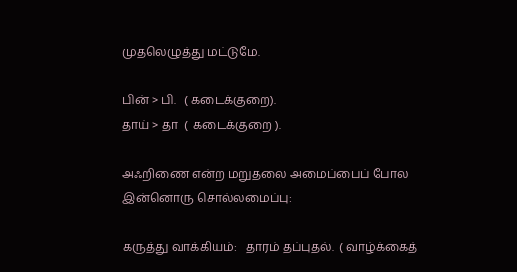முதலெழுத்து மட்டுமே.

பின் > பி.   ( கடைக்குறை).
தாய் > தா  (  கடைக்குறை ).

அஃறிணை என்ற மறுதலை அமைப்பைப் போல இன்னொரு சொல்லமைப்பு:

கருத்து வாக்கியம்:   தாரம் தப்புதல்.  ( வாழ்க்கைத்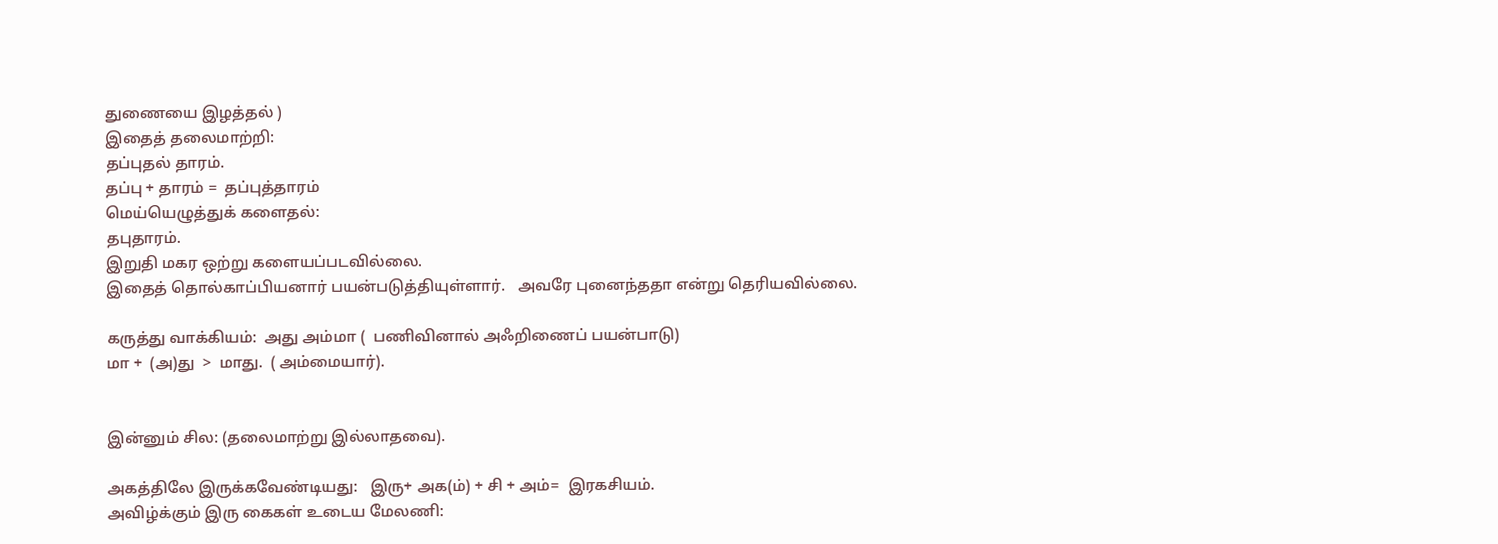துணையை இழத்தல் )
இதைத் தலைமாற்றி:
தப்புதல் தாரம்.
தப்பு + தாரம் =  தப்புத்தாரம்
மெய்யெழுத்துக் களைதல்:
தபுதாரம்.
இறுதி மகர ஒற்று களையப்படவில்லை.
இதைத் தொல்காப்பியனார் பயன்படுத்தியுள்ளார்.   அவரே புனைந்ததா என்று தெரியவில்லை.

கருத்து வாக்கியம்:  அது அம்மா (  பணிவினால் அஃறிணைப் பயன்பாடு)
மா +  (அ)து  >  மாது.  ( அம்மையார்).


இன்னும் சில: (தலைமாற்று இல்லாதவை).

அகத்திலே இருக்கவேண்டியது:   இரு+ அக(ம்) + சி + அம்=  இரகசியம்.
அவிழ்க்கும் இரு கைகள் உடைய மேலணி: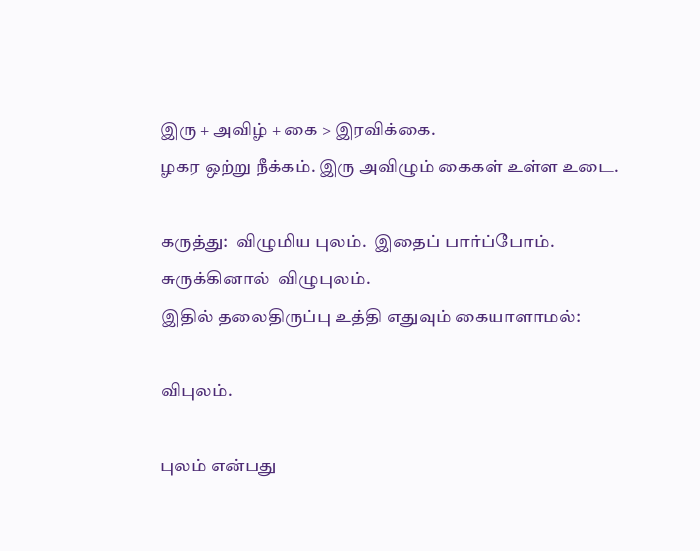இரு + அவிழ் + கை > இரவிக்கை.
ழகர ஒற்று நீக்கம். இரு அவிழும் கைகள் உள்ள உடை.

கருத்து:  விழுமிய புலம்.  இதைப் பார்ப்போம்.
சுருக்கினால்  விழுபுலம்.
இதில் தலைதிருப்பு உத்தி எதுவும் கையாளாமல்:

விபுலம்.

புலம் என்பது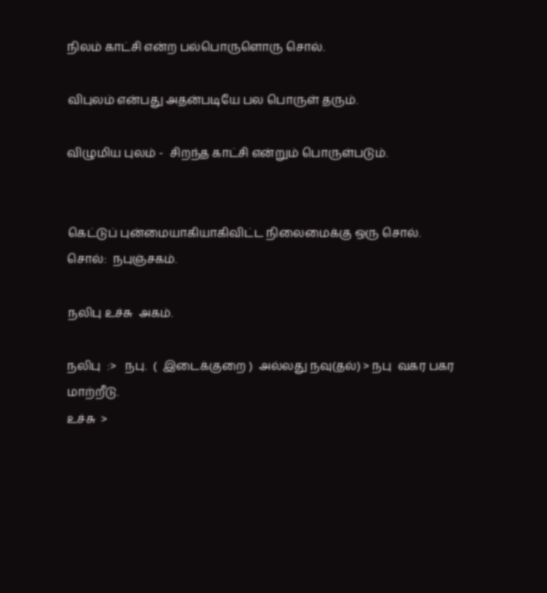நிலம் காட்சி என்ற பல்பொருளொரு சொல்.

விபுலம் என்பது அதன்படியே பல பொருள் தரும்.

விழுமிய புலம் -  சிறந்த காட்சி என்றும் பொருள்படும்.


கெட்டுப் புன்மையாகியாகிவிட்ட நிலைமைக்கு ஒரு சொல்.
சொல்:  நபுஞ்சகம்.

நலிபு உச்சு  அகம்.

நலிபு  :>   நபு.  (  இடைக்குறை )  அல்லது நவு(தல்) > நபு  வகர பகர மாற்றீடு.
உச்சு  >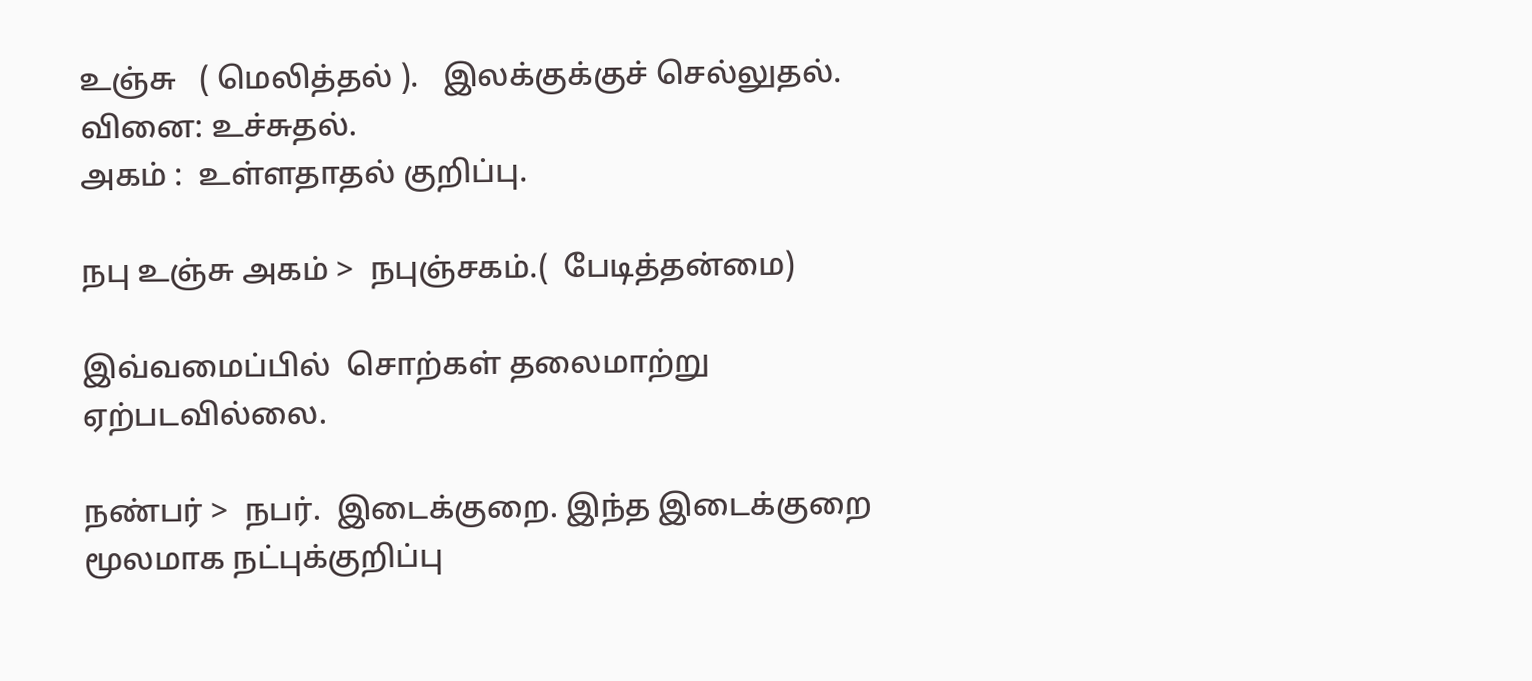உஞ்சு   ( மெலித்தல் ).   இலக்குக்குச் செல்லுதல்.  வினை: உச்சுதல்.
அகம் :  உள்ளதாதல் குறிப்பு.

நபு உஞ்சு அகம் >  நபுஞ்சகம்.(  பேடித்தன்மை)

இவ்வமைப்பில்  சொற்கள் தலைமாற்று  ஏற்படவில்லை.

நண்பர் >  நபர்.  இடைக்குறை. இந்த இடைக்குறை மூலமாக நட்புக்குறிப்பு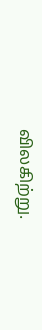விலகிற்று.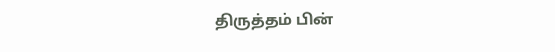திருத்தம் பின்